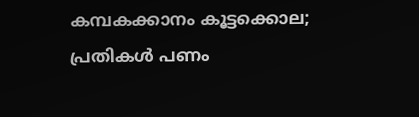കമ്പകക്കാനം കൂട്ടക്കൊല; പ്രതികൾ പണം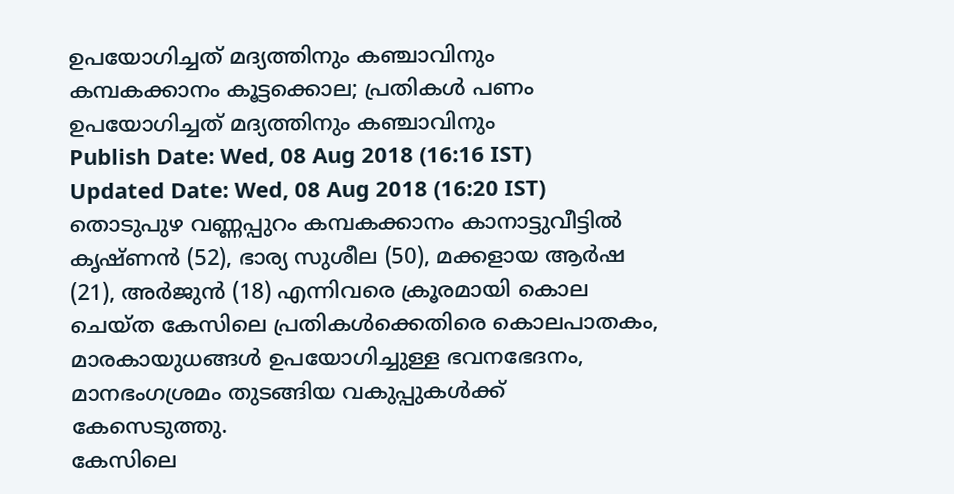ഉപയോഗിച്ചത് മദ്യത്തിനും കഞ്ചാവിനും
കമ്പകക്കാനം കൂട്ടക്കൊല; പ്രതികൾ പണം ഉപയോഗിച്ചത് മദ്യത്തിനും കഞ്ചാവിനും
Publish Date: Wed, 08 Aug 2018 (16:16 IST)
Updated Date: Wed, 08 Aug 2018 (16:20 IST)
തൊടുപുഴ വണ്ണപ്പുറം കമ്പകക്കാനം കാനാട്ടുവീട്ടിൽ കൃഷ്ണൻ (52), ഭാര്യ സുശീല (50), മക്കളായ ആർഷ (21), അർജുൻ (18) എന്നിവരെ ക്രൂരമായി കൊല ചെയ്ത കേസിലെ പ്രതികൾക്കെതിരെ കൊലപാതകം, മാരകായുധങ്ങൾ ഉപയോഗിച്ചുള്ള ഭവനഭേദനം, മാനഭംഗശ്രമം തുടങ്ങിയ വകുപ്പുകൾക്ക് കേസെടുത്തു.
കേസിലെ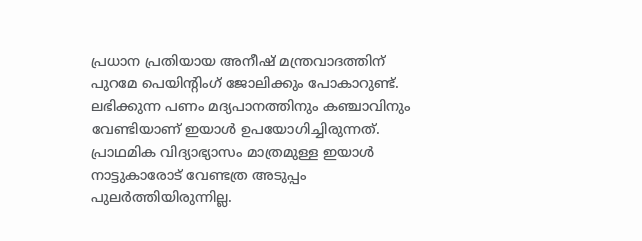പ്രധാന പ്രതിയായ അനീഷ് മന്ത്രവാദത്തിന് പുറമേ പെയിന്റിംഗ് ജോലിക്കും പോകാറുണ്ട്. ലഭിക്കുന്ന പണം മദ്യപാനത്തിനും കഞ്ചാവിനും വേണ്ടിയാണ് ഇയാൾ ഉപയോഗിച്ചിരുന്നത്. പ്രാഥമിക വിദ്യാഭ്യാസം മാത്രമുള്ള ഇയാൾ നാട്ടുകാരോട് വേണ്ടത്ര അടുപ്പം പുലർത്തിയിരുന്നില്ല.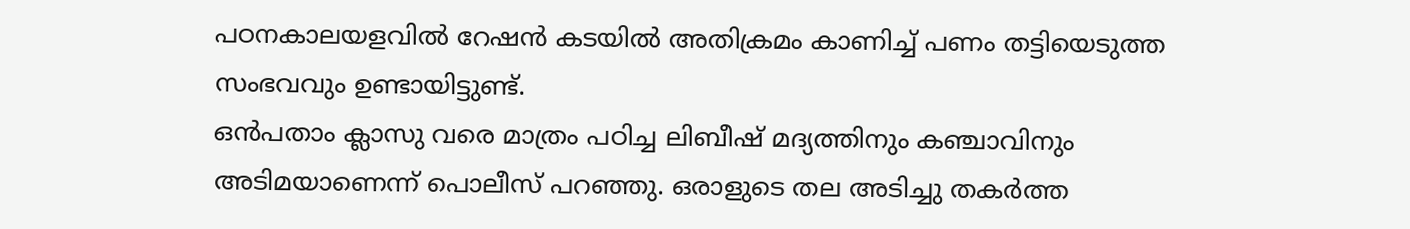പഠനകാലയളവിൽ റേഷൻ കടയിൽ അതിക്രമം കാണിച്ച് പണം തട്ടിയെടുത്ത സംഭവവും ഉണ്ടായിട്ടുണ്ട്.
ഒൻപതാം ക്ലാസു വരെ മാത്രം പഠിച്ച ലിബീഷ് മദ്യത്തിനും കഞ്ചാവിനും അടിമയാണെന്ന് പൊലീസ് പറഞ്ഞു. ഒരാളുടെ തല അടിച്ചു തകർത്ത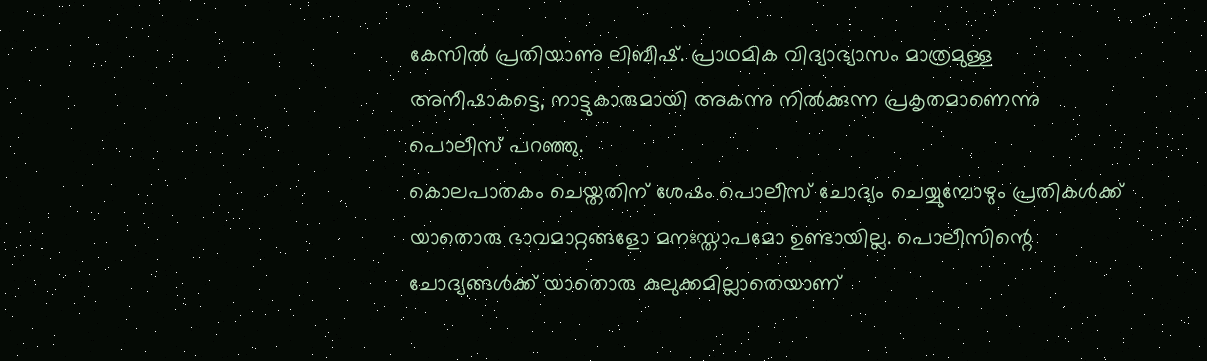കേസിൽ പ്രതിയാണു ലിബീഷ്. പ്രാഥമിക വിദ്യാഭ്യാസം മാത്രമുള്ള അനീഷാകട്ടെ, നാട്ടുകാരുമായി അകന്നു നിൽക്കുന്ന പ്രകൃതമാണെന്നു പൊലീസ് പറഞ്ഞു.
കൊലപാതകം ചെയ്തതിന് ശേഷം പൊലീസ് ചോദ്യം ചെയ്യുമ്പോഴും പ്രതികൾക്ക് യാതൊരു ഭാവമാറ്റങ്ങളോ മനഃസ്താപമോ ഉണ്ടായില്ല. പൊലീസിന്റെ ചോദ്യങ്ങൾക്ക് യാതൊരു കുലുക്കമില്ലാതെയാണ്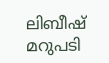ലിബീഷ് മറുപടി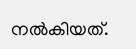നൽകിയത്.